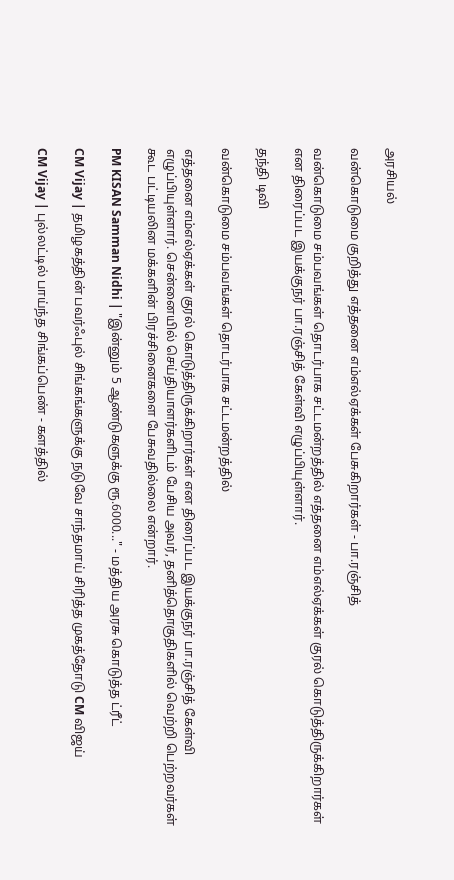அரசியல்

வன்கொடுமை குறித்து எத்தனை எம்எல்ஏக்கள் பேசுகிறார்கள் - பா.ரஞ்சித்

வன்கொடுமை சம்பவங்கள் தொடர்பாக சட்டமன்றத்தில் எத்தனை எம்எல்ஏக்கள் குரல் கொடுத்திருக்கிறார்கள் என திரைப்பட இயக்குநர் பா.ரஞ்சித் கேள்வி எழுப்பியுள்ளார்.

தந்தி டிவி

வன்கொடுமை சம்பவங்கள் தொடர்பாக சட்டமன்றத்தில்

எத்தனை எம்எல்ஏக்கள் குரல் கொடுத்திருக்கிறார்கள் என திரைப்பட இயக்குநர் பா.ரஞ்சித் கேள்வி எழுப்பியுள்ளார். சென்னையில் செய்தியாளர்களிடம் பேசிய அவர், தனித்தொகுதிகளில் வெற்றி பெற்றவர்கள் கூட பட்டியலின மக்களின் பிரச்சினைகளை பேசுவதில்லை என்றார்.

PM KISAN Samman Nidhi | "இன்னும் 5 ஆண்டுகளுக்கு ரூ.6000..." - மத்திய அரசு கொடுத்த ட்ரீட்

CM Vijay | தமிழகத்தின் பவர்ஃபுல் சிங்கங்களுக்கு நடுவே சாந்தமாய் சிரித்த முகத்தோடு CM விஜய்

CM Vijay | புல்லட்டில் பாய்ந்த சிங்கப்பெண் - களத்தில்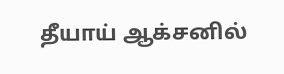தீயாய் ஆக்சனில்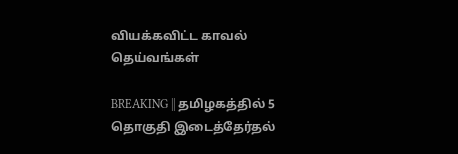வியக்கவிட்ட காவல் தெய்வங்கள்

BREAKING || தமிழகத்தில் 5 தொகுதி இடைத்தேர்தல்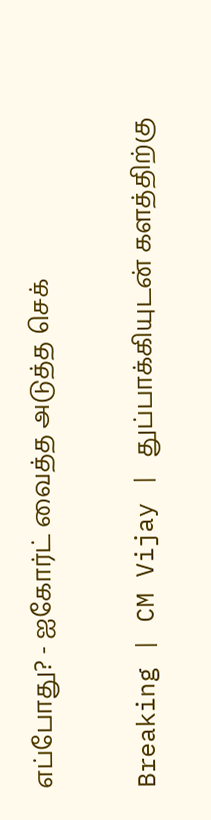எப்போது? - ஐகோர்ட் வைத்த அடுத்த செக்

Breaking | CM Vijay | துப்பாக்கியுடன் களத்திற்கு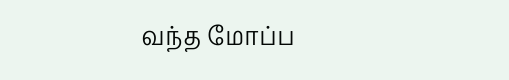வந்த மோப்ப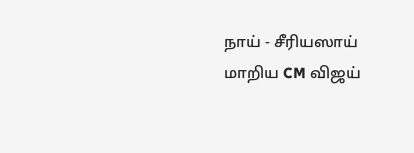நாய் - சீரியஸாய் மாறிய CM விஜய்